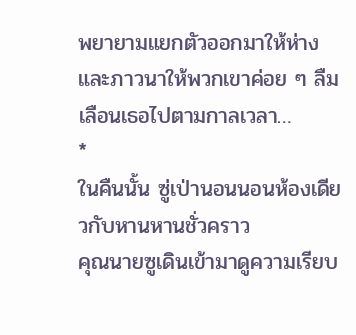พยายามแยกตัวออกมาให้ห่าง และภาวนาให้พวกเขาค่อย ๆ ลืมเลือนเธอไปตามกาลเวลา…
*
ในคืนนั้น ซู่เป่านอนนอนห้องเดียวกับหานหานชั่วคราว
คุณนายซูเดินเข้ามาดูความเรียบ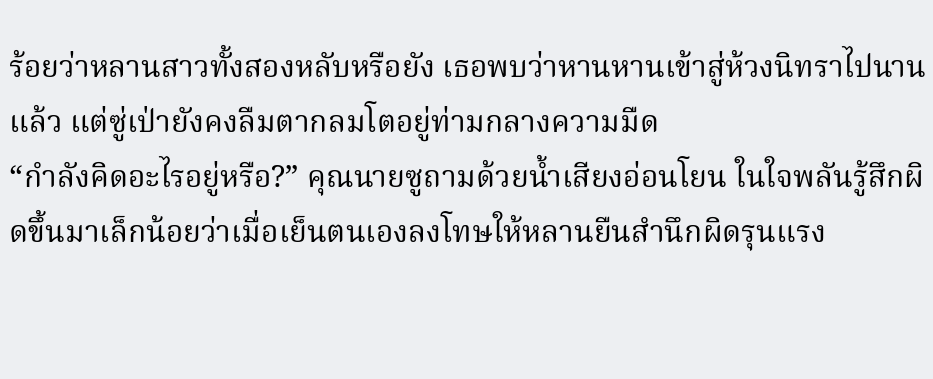ร้อยว่าหลานสาวทั้งสองหลับหรือยัง เธอพบว่าหานหานเข้าสู่ห้วงนิทราไปนานแล้ว แต่ซู่เป่ายังคงลืมตากลมโตอยู่ท่ามกลางความมืด
“กำลังคิดอะไรอยู่หรือ?” คุณนายซูถามด้วยน้ำเสียงอ่อนโยน ในใจพลันรู้สึกผิดขึ้นมาเล็กน้อยว่าเมื่อเย็นตนเองลงโทษให้หลานยืนสำนึกผิดรุนแรง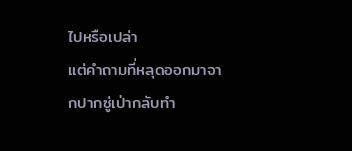ไปหรือเปล่า
แต่คำถามที่หลุดออกมาจากปากซู่เป่ากลับทำ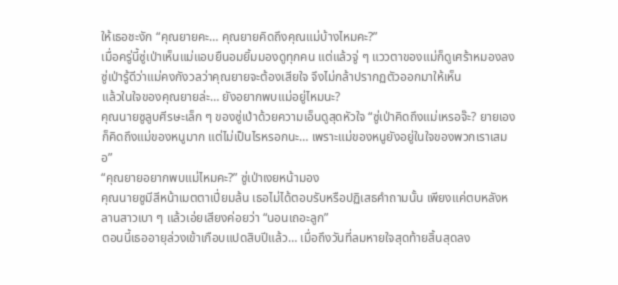ให้เธอชะงัก “คุณยายคะ… คุณยายคิดถึงคุณแม่บ้างไหมคะ?”
เมื่อครู่นี้ซู่เป่าเห็นแม่แอบยืนอมยิ้มมองดูทุกคน แต่แล้วจู่ ๆ แววตาของแม่ก็ดูเศร้าหมองลง ซู่เป่ารู้ดีว่าแม่คงกังวลว่าคุณยายจะต้องเสียใจ จึงไม่กล้าปรากฏตัวออกมาให้เห็น
แล้วในใจของคุณยายล่ะ… ยังอยากพบแม่อยู่ไหมนะ?
คุณนายซูลูบศีรษะเล็ก ๆ ของซู่เป่าด้วยความเอ็นดูสุดหัวใจ “ซู่เป่าคิดถึงแม่เหรอจ๊ะ? ยายเองก็คิดถึงแม่ของหนูมาก แต่ไม่เป็นไรหรอกนะ… เพราะแม่ของหนูยังอยู่ในใจของพวกเราเสมอ”
“คุณยายอยากพบแม่ไหมคะ?” ซู่เป่าเงยหน้ามอง
คุณนายซูมีสีหน้าเมตตาเปี่ยมล้น เธอไม่ได้ตอบรับหรือปฏิเสธคำถามนั้น เพียงแค่ตบหลังหลานสาวเบา ๆ แล้วเอ่ยเสียงค่อยว่า “นอนเถอะลูก”
ตอนนี้เธออายุล่วงเข้าเกือบแปดสิบปีแล้ว… เมื่อถึงวันที่ลมหายใจสุดท้ายสิ้นสุดลง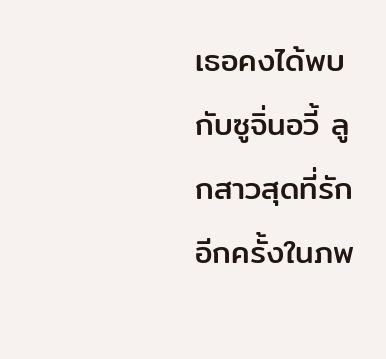เธอคงได้พบกับซูจิ่นอวี้ ลูกสาวสุดที่รักอีกครั้งในภพ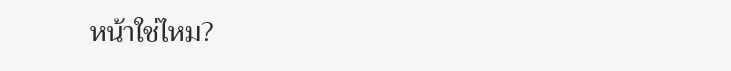หน้าใช่ไหม?